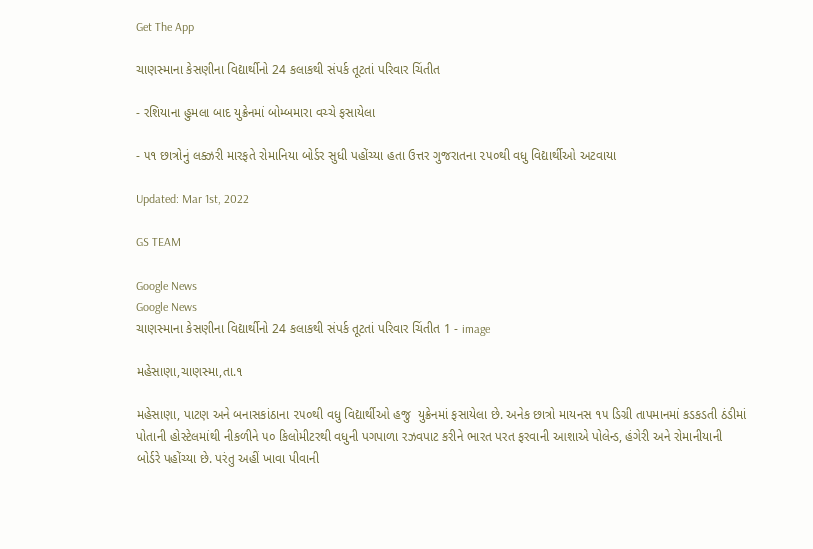Get The App

ચાણસ્માના કેસણીના વિદ્યાર્થીનો 24 કલાકથી સંપર્ક તૂટતાં પરિવાર ચિંતીત

- રશિયાના હુમલા બાદ યુક્રેનમાં બોમ્બમારા વચ્ચે ફસાયેલા

- ૫૧ છાત્રોનું લક્ઝરી મારફતે રોમાનિયા બોર્ડર સુધી પહોંચ્યા હતા ઉત્તર ગુજરાતના ૨૫૦થી વધુ વિદ્યાર્થીઓ અટવાયા

Updated: Mar 1st, 2022

GS TEAM

Google News
Google News
ચાણસ્માના કેસણીના વિદ્યાર્થીનો 24 કલાકથી સંપર્ક તૂટતાં પરિવાર ચિંતીત 1 - image

મહેસાણા,ચાણસ્મા,તા.૧

મહેસાણા, પાટણ અને બનાસકાંઠાના ૨૫૦થી વધુ વિદ્યાર્થીઓ હજુ  યુક્રેનમાં ફસાયેલા છે. અનેક છાત્રો માયનસ ૧૫ ડિગ્રી તાપમાનમાં કડકડતી ઠંડીમાં પોતાની હોસ્ટેલમાંથી નીકળીને ૫૦ કિલોમીટરથી વધુની પગપાળા રઝવપાટ કરીને ભારત પરત ફરવાની આશાએ પોલેન્ડ, હંગેરી અને રોમાનીયાની બોર્ડરે પહોંચ્યા છે. પરંતુ અહીં ખાવા પીવાની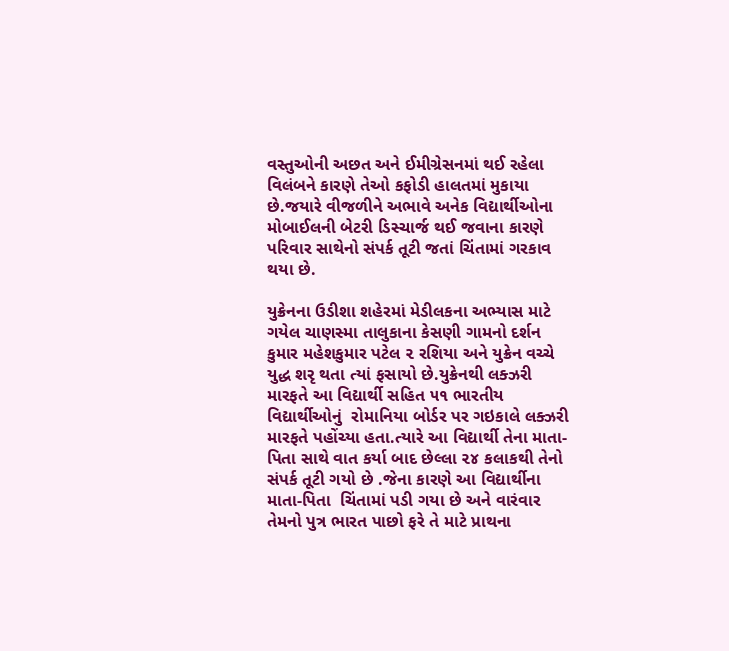વસ્તુઓની અછત અને ઈમીગ્રેસનમાં થઈ રહેલા વિલંબને કારણે તેઓ કફોડી હાલતમાં મુકાયા છે.જયારે વીજળીને અભાવે અનેક વિદ્યાર્થીઓના મોબાઈલની બેટરી ડિસ્ચાર્જ થઈ જવાના કારણે પરિવાર સાથેનો સંપર્ક તૂટી જતાં ચિંતામાં ગરકાવ થયા છે.

યુક્રેનના ઉડીશા શહેરમાં મેડીલકના અભ્યાસ માટે ગયેલ ચાણસ્મા તાલુકાના કેસણી ગામનો દર્શન કુમાર મહેશકુમાર પટેલ ૨ રશિયા અને યુક્રેન વચ્ચે યુદ્ધ શરૃ થતા ત્યાં ફસાયો છે.યુક્રેનથી લક્ઝરી મારફતે આ વિદ્યાર્થી સહિત ૫૧ ભારતીય વિદ્યાર્થીઓનું  રોમાનિયા બોર્ડર પર ગઇકાલે લક્ઝરી મારફતે પહોંચ્યા હતા.ત્યારે આ વિદ્યાર્થી તેના માતા-પિતા સાથે વાત કર્યા બાદ છેલ્લા ૨૪ કલાકથી તેનો સંપર્ક તૂટી ગયો છે .જેના કારણે આ વિદ્યાર્થીના માતા-પિતા  ચિંતામાં પડી ગયા છે અને વારંવાર તેમનો પુત્ર ભારત પાછો ફરે તે માટે પ્રાથના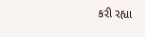કરી રહ્યા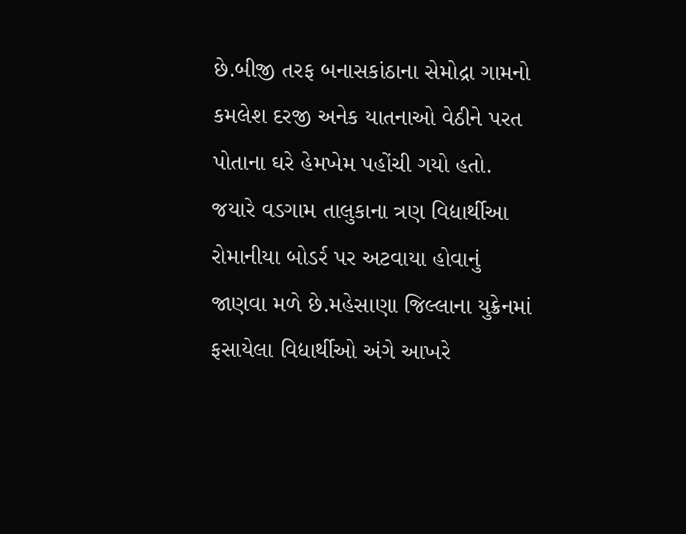છે.બીજી તરફ બનાસકાંઠાના સેમોદ્રા ગામનો કમલેશ દરજી અનેક યાતનાઓ વેઠીને પરત પોતાના ઘરે હેમખેમ પહોંચી ગયો હતો. જયારે વડગામ તાલુકાના ત્રણ વિદ્યાર્થીઆ રોમાનીયા બોડર્ર પર અટવાયા હોવાનું જાણવા મળે છે.મહેસાણા જિલ્લાના યુક્રેનમાં ફસાયેલા વિદ્યાર્થીઓ અંગે આખરે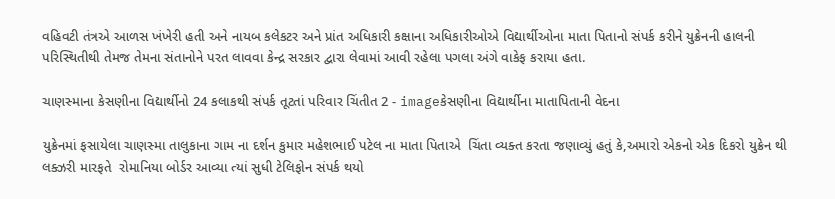વહિવટી તંત્રએ આળસ ખંખેરી હતી અને નાયબ કલેકટર અને પ્રાંત અધિકારી કક્ષાના અધિકારીઓએ વિદ્યાર્થીઓના માતા પિતાનો સંપર્ક કરીને યુક્રેનની હાલની પરિસ્થિતીથી તેમજ તેમના સંતાનોને પરત લાવવા કેન્દ્ર સરકાર દ્વારા લેવામાં આવી રહેલા પગલા અંગે વાકેફ કરાયા હતા.

ચાણસ્માના કેસણીના વિદ્યાર્થીનો 24 કલાકથી સંપર્ક તૂટતાં પરિવાર ચિંતીત 2 - imageકેસણીના વિદ્યાર્થીના માતાપિતાની વેદના

યુક્રેનમાં ફસાયેલા ચાણસ્મા તાલુકાના ગામ ના દર્શન કુમાર મહેશભાઈ પટેલ ના માતા પિતાએ  ચિંતા વ્યક્ત કરતા જણાવ્યું હતું કે,અમારો એકનો એક દિકરો યુક્રેન થી લક્ઝરી મારફતે  રોમાનિયા બોર્ડર આવ્યા ત્યાં સુધી ટેલિફોન સંપર્ક થયો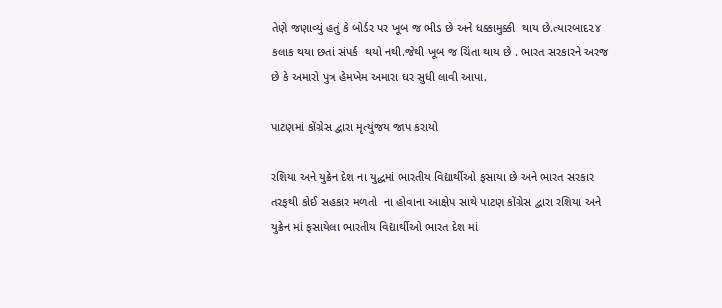તેણે જણાવ્યું હતું કે બોર્ડર પર ખૂબ જ ભીડ છે અને ધક્કામુક્કી  થાય છે.ત્યારબાદ૨૪ કલાક થયા છતાં સંપર્ક  થયો નથી.જેથી ખૂબ જ ચિંતા થાય છે . ભારત સરકારને અરજ છે કે અમારો પુત્ર હેમખેમ અમારા ઘર સુધી લાવી આપા.

પાટણમાં કોંગ્રેસ દ્વારા મૃત્યુંજય જાપ કરાયો

રશિયા અને યુક્રેન દેશ ના યુદ્ધમાં ભારતીય વિદ્યાર્થીઓ ફસાયા છે અને ભારત સરકાર તરફથી કોઈ સહકાર મળતો  ના હોવાના આક્ષેપ સાથે પાટણ કોંગ્રેસ દ્વારા રશિયા અને યુક્રેન માં ફસાયેલા ભારતીય વિદ્યાર્થીઓ ભારત દેશ માં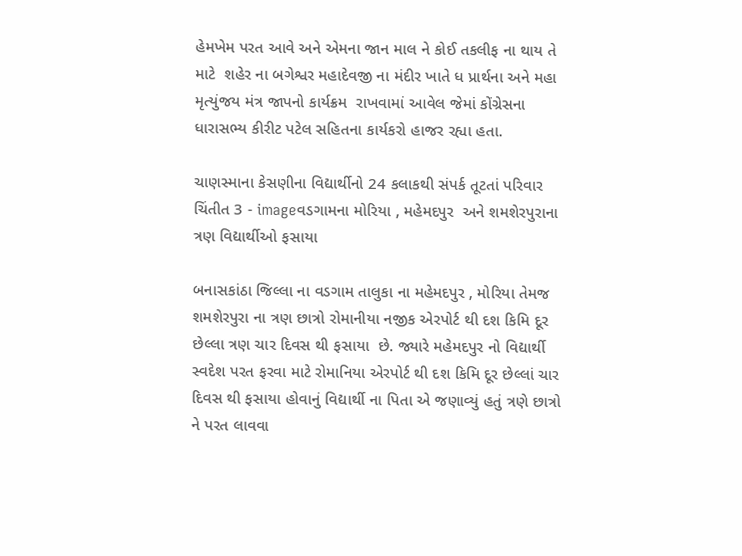હેમખેમ પરત આવે અને એમના જાન માલ ને કોઈ તકલીફ ના થાય તે માટે  શહેર ના બગેશ્વર મહાદેવજી ના મંદીર ખાતે ધ પ્રાર્થના અને મહા મૃત્યુંજય મંત્ર જાપનો કાર્યક્રમ  રાખવામાં આવેલ જેમાં કોંગ્રેસના ધારાસભ્ય કીરીટ પટેલ સહિતના કાર્યકરો હાજર રહ્યા હતા.

ચાણસ્માના કેસણીના વિદ્યાર્થીનો 24 કલાકથી સંપર્ક તૂટતાં પરિવાર ચિંતીત 3 - imageવડગામના મોરિયા , મહેમદપુર  અને શમશેરપુરાના ત્રણ વિદ્યાર્થીઓ ફસાયા

બનાસકાંઠા જિલ્લા ના વડગામ તાલુકા ના મહેમદપુર , મોરિયા તેમજ શમશેરપુરા ના ત્રણ છાત્રો રોમાનીયા નજીક એરપોર્ટ થી દશ કિમિ દૂર છેલ્લા ત્રણ ચાર દિવસ થી ફસાયા  છે. જ્યારે મહેમદપુર નો વિદ્યાર્થી સ્વદેશ પરત ફરવા માટે રોમાનિયા એરપોર્ટ થી દશ કિમિ દૂર છેલ્લાં ચાર દિવસ થી ફસાયા હોવાનું વિદ્યાર્થી ના પિતા એ જણાવ્યું હતું ત્રણે છાત્રો ને પરત લાવવા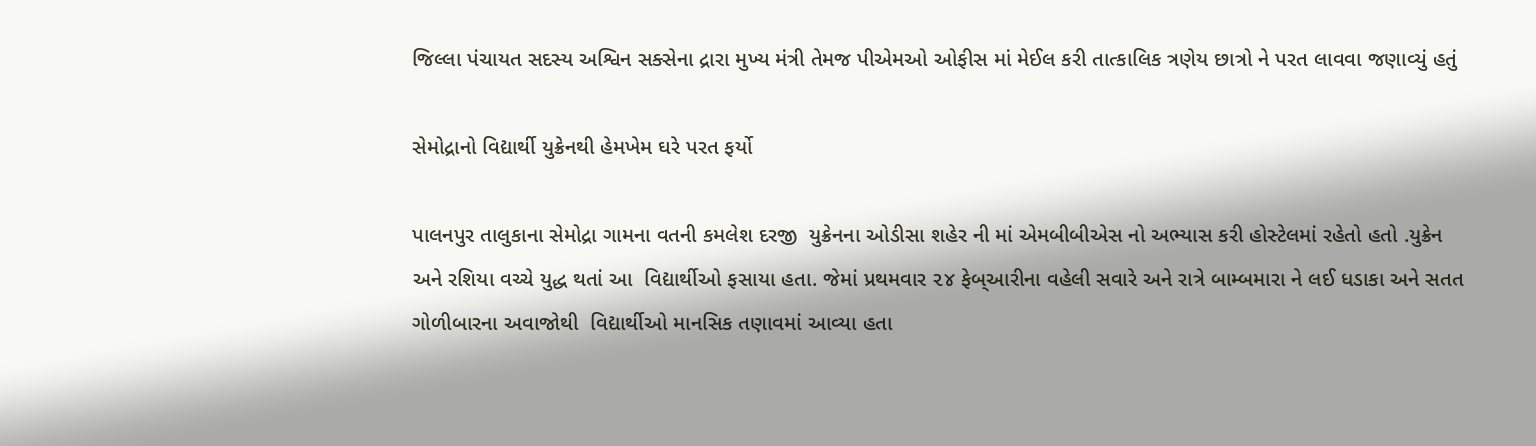જિલ્લા પંચાયત સદસ્ય અશ્વિન સક્સેના દ્રારા મુખ્ય મંત્રી તેમજ પીએમઓ ઓફીસ માં મેઈલ કરી તાત્કાલિક ત્રણેય છાત્રો ને પરત લાવવા જણાવ્યું હતું

સેમોદ્રાનો વિદ્યાર્થી યુક્રેનથી હેમખેમ ઘરે પરત ફર્યો

પાલનપુર તાલુકાના સેમોદ્રા ગામના વતની કમલેશ દરજી  યુક્રેનના ઓડીસા શહેર ની માં એમબીબીએસ નો અભ્યાસ કરી હોસ્ટેલમાં રહેતો હતો .યુક્રેન અને રશિયા વચ્ચે યુદ્ધ થતાં આ  વિદ્યાર્થીઓ ફસાયા હતા. જેમાં પ્રથમવાર ૨૪ ફેબ્આરીના વહેલી સવારે અને રાત્રે બામ્બમારા ને લઈ ધડાકા અને સતત ગોળીબારના અવાજોથી  વિદ્યાર્થીઓ માનસિક તણાવમાં આવ્યા હતા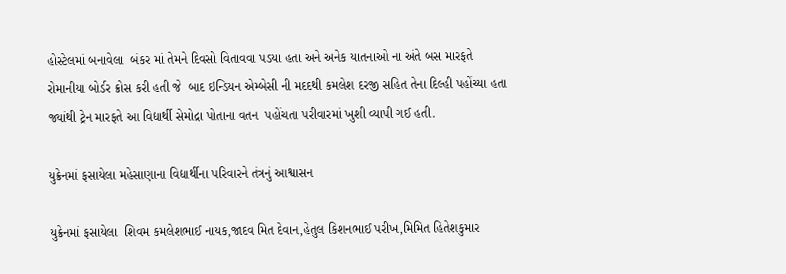હોસ્ટેલમાં બનાવેલા  બંકર માં તેમને દિવસો વિતાવવા પડયા હતા અને અનેક યાતનાઓ ના અંતે બસ મારફતે રોમાનીયા બોર્ડર ક્રોસ કરી હતી જે  બાદ ઇન્ડિયન એમ્બેસી ની મદદથી કમલેશ દરજી સહિત તેના દિલ્હી પહોંચ્યા હતા જ્યાંથી ટ્રેન મારફતે આ વિદ્યાર્થી સેમોદ્રા પોતાના વતન  પહોંચતા પરીવારમાં ખુશી વ્યાપી ગઈ હતી.

યુક્રેનમાં ફસાયેલા મહેસાણાના વિદ્યાર્થીના પરિવારને તંત્રનું આશ્વાસન

યુક્રેનમાં ફસાયેલા  શિવમ કમલેશભાઈ નાયક,જાદવ મિત દેવાન,હેતુલ કિશનભાઈ પરીખ,મિમિત હિતેશકુમાર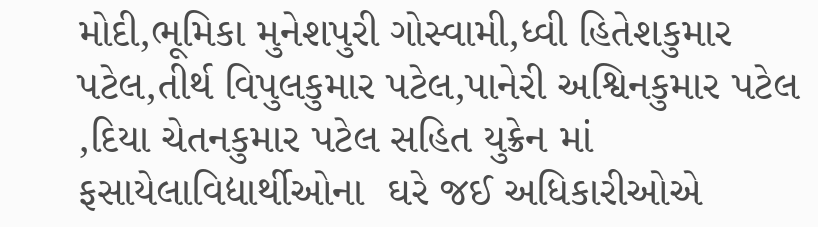મોદી,ભૂમિકા મુનેશપુરી ગોસ્વામી,ધ્વી હિતેશકુમાર પટેલ,તીર્થ વિપુલકુમાર પટેલ,પાનેરી અશ્વિનકુમાર પટેલ ,દિયા ચેતનકુમાર પટેલ સહિત યુક્રેન માં ફસાયેલાવિદ્યાર્થીઓના  ઘરે જઈ અધિકારીઓએ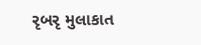રૃબરૃ મુલાકાત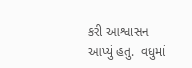કરી આશ્વાસન  આપ્યું હતુ.  વધુમાં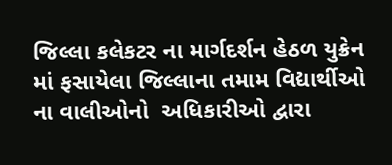જિલ્લા કલેકટર ના માર્ગદર્શન હેઠળ યુક્રેન માં ફસાયેલા જિલ્લાના તમામ વિદ્યાર્થીઓ ના વાલીઓનો  અધિકારીઓ દ્વારા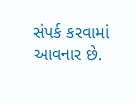સંપર્ક કરવામાં આવનાર છે.